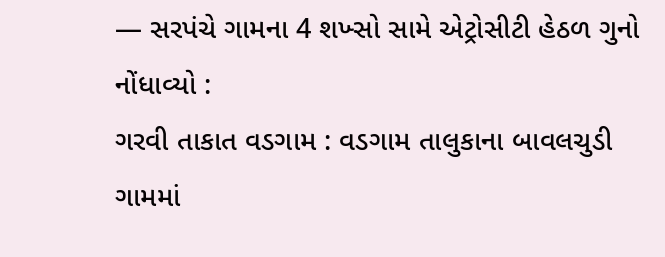— સરપંચે ગામના 4 શખ્સો સામે એટ્રોસીટી હેઠળ ગુનો નોંધાવ્યો :
ગરવી તાકાત વડગામ : વડગામ તાલુકાના બાવલચુડી ગામમાં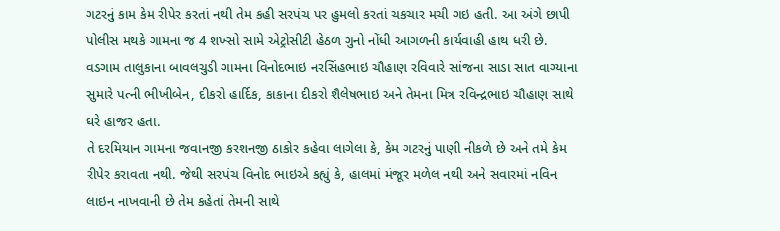ગટરનું કામ કેમ રીપેર કરતાં નથી તેમ કહી સરપંચ પર હુમલો કરતાં ચકચાર મચી ગઇ હતી. આ અંગે છાપી પોલીસ મથકે ગામના જ 4 શખ્સો સામે એટ્રોસીટી હેઠળ ગુનો નોંધી આગળની કાર્યવાહી હાથ ધરી છે. વડગામ તાલુકાના બાવલચુડી ગામના વિનોદભાઇ નરસિંહભાઇ ચૌહાણ રવિવારે સાંજના સાડા સાત વાગ્યાના સુમારે પત્ની ભીખીબેન, દીકરો હાર્દિક, કાકાના દીકરો શૈલેષભાઇ અને તેમના મિત્ર રવિન્દ્રભાઇ ચૌહાણ સાથે ઘરે હાજર હતા.
તે દરમિયાન ગામના જવાનજી કરશનજી ઠાકોર કહેવા લાગેલા કે, કેમ ગટરનું પાણી નીકળે છે અને તમે કેમ રીપેર કરાવતા નથી. જેથી સરપંચ વિનોદ ભાઇએ કહ્યું કે, હાલમાં મંજૂર મળેલ નથી અને સવારમાં નવિન લાઇન નાખવાની છે તેમ કહેતાં તેમની સાથે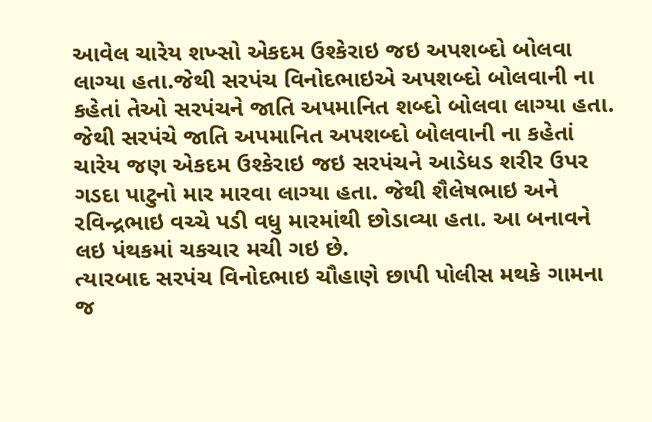આવેલ ચારેય શખ્સો એકદમ ઉશ્કેરાઇ જઇ અપશબ્દો બોલવા લાગ્યા હતા.જેથી સરપંચ વિનોદભાઇએ અપશબ્દો બોલવાની ના કહેતાં તેઓ સરપંચને જાતિ અપમાનિત શબ્દો બોલવા લાગ્યા હતા.
જેથી સરપંચે જાતિ અપમાનિત અપશબ્દો બોલવાની ના કહેતાં ચારેય જણ એકદમ ઉશ્કેરાઇ જઇ સરપંચને આડેધડ શરીર ઉપર ગડદા પાટુનો માર મારવા લાગ્યા હતા. જેથી શૈલેષભાઇ અને રવિન્દ્રભાઇ વચ્ચે પડી વધુ મારમાંથી છોડાવ્યા હતા. આ બનાવને લઇ પંથકમાં ચકચાર મચી ગઇ છે.
ત્યારબાદ સરપંચ વિનોદભાઇ ચૌહાણે છાપી પોલીસ મથકે ગામના જ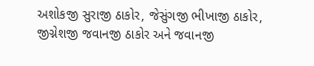અશોકજી સુરાજી ઠાકોર, જેસુંગજી ભીખાજી ઠાકોર, જીગ્નેશજી જવાનજી ઠાકોર અને જવાનજી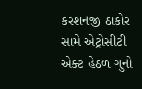કરશનજી ઠાકોર સામે એટ્રોસીટી એક્ટ હેઠળ ગુનો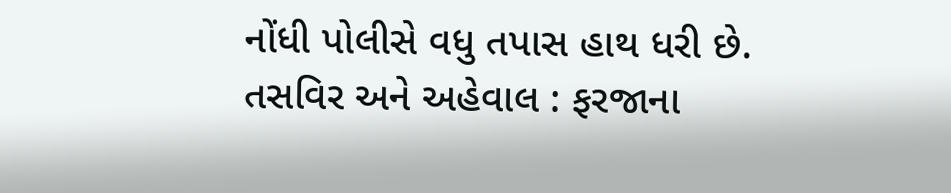નોંધી પોલીસે વધુ તપાસ હાથ ધરી છે.
તસવિર અને અહેવાલ : ફરજાના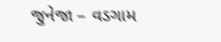જુનેજા – વડગામ